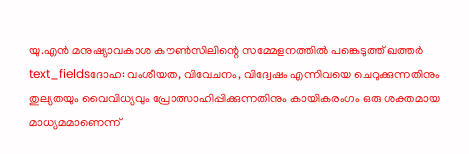യു.എൻ മനുഷ്യാവകാശ കൗൺസിലിന്റെ സമ്മേളനത്തിൽ പങ്കെടുത്ത് ഖത്തർ
text_fieldsദോഹ: വംശീയത, വിവേചനം, വിദ്വേഷം എന്നിവയെ ചെറുക്കുന്നതിനും തുല്യതയും വൈവിധ്യവും പ്രോത്സാഹിപ്പിക്കുന്നതിനും കായികരംഗം ഒരു ശക്തമായ മാധ്യമമാണെന്ന്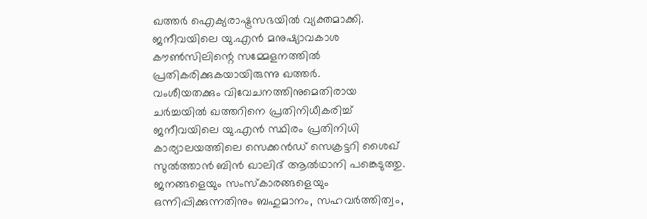ഖത്തർ ഐക്യരാഷ്ട്രസഭയിൽ വ്യക്തമാക്കി. ജനീവയിലെ യു.എൻ മനുഷ്യാവകാശ കൗൺസിലിന്റെ സമ്മേളനത്തിൽ പ്രതികരിക്കുകയായിരുന്നു ഖത്തർ.
വംശീയതക്കും വിവേചനത്തിനുമെതിരായ ചർച്ചയിൽ ഖത്തറിനെ പ്രതിനിധീകരിച്ച് ജനീവയിലെ യു.എൻ സ്ഥിരം പ്രതിനിധി കാര്യാലയത്തിലെ സെക്കൻഡ് സെക്രട്ടറി ശൈഖ് സുൽത്താൻ ബിൻ ഖാലിദ് ആൽഥാനി പങ്കെടുത്തു. ജനങ്ങളെയും സംസ്കാരങ്ങളെയും ഒന്നിപ്പിക്കുന്നതിനും ബഹുമാനം, സഹവർത്തിത്വം,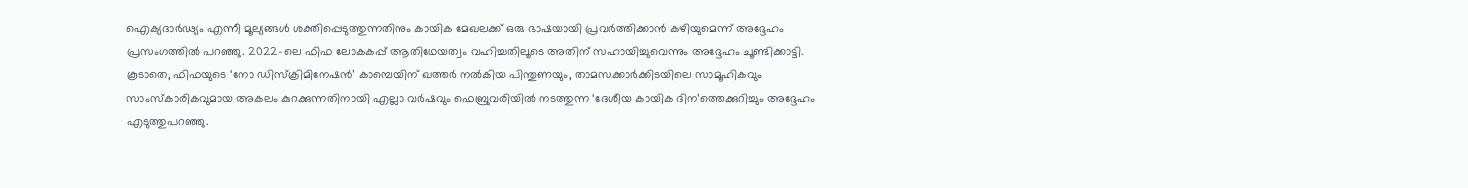ഐക്യദാർഢ്യം എന്നീ മൂല്യങ്ങൾ ശക്തിപ്പെടുത്തുന്നതിനും കായിക മേഖലക്ക് ഒരു ഭാഷയായി പ്രവർത്തിക്കാൻ കഴിയുമെന്ന് അദ്ദേഹം പ്രസംഗത്തിൽ പറഞ്ഞു. 2022-ലെ ഫിഫ ലോകകപ്പ് ആതിഥേയത്വം വഹിച്ചതിലൂടെ അതിന് സഹായിച്ചുവെന്നും അദ്ദേഹം ചൂണ്ടിക്കാട്ടി.
കൂടാതെ, ഫിഫയുടെ ‘നോ ഡിസ്ക്രിമിനേഷൻ’ കാമ്പെയിന് ഖത്തർ നൽകിയ പിന്തുണയും, താമസക്കാർക്കിടയിലെ സാമൂഹികവും സാംസ്കാരികവുമായ അകലം കുറക്കുന്നതിനായി എല്ലാ വർഷവും ഫെബ്രുവരിയിൽ നടത്തുന്ന ‘ദേശീയ കായിക ദിന’ത്തെക്കുറിച്ചും അദ്ദേഹം എടുത്തുപറഞ്ഞു.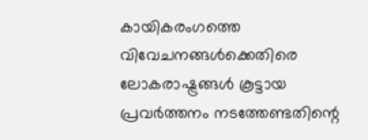കായികരംഗത്തെ വിവേചനങ്ങൾക്കെതിരെ ലോകരാഷ്ട്രങ്ങൾ കൂട്ടായ പ്രവർത്തനം നടത്തേണ്ടതിന്റെ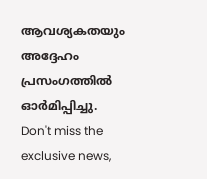ആവശ്യകതയും അദ്ദേഹം പ്രസംഗത്തിൽ ഓർമിപ്പിച്ചു.
Don't miss the exclusive news,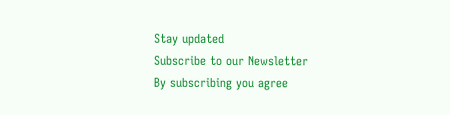Stay updated
Subscribe to our Newsletter
By subscribing you agree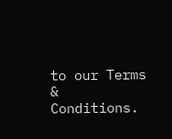to our Terms & Conditions.